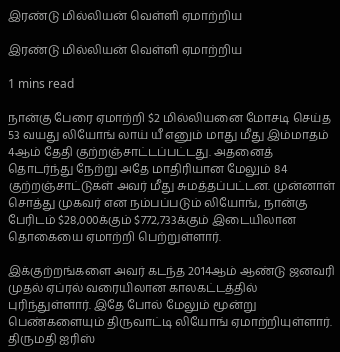இரண்டு மில்லியன் வெள்ளி ஏமாற்றிய

இரண்டு மில்லியன் வெள்ளி ஏமாற்றிய

1 mins read

நான்கு பேரை ஏமாற்றி $2 மில்லியனை மோசடி செய்த 53 வயது லியோங் லாய் யீ எனும் மாது மீது இம்மாதம் 4ஆம் தேதி குற்றஞ்சாட்டப்பட்டது. அதனைத் தொடர்ந்து நேற்று அதே மாதிரியான மேலும் 84 குற்றஞ்சாட்டுகள் அவர் மீது சுமத்தப்பட்டன. முன்னாள் சொத்து முகவர் என நம்பப்படும் லியோங், நான்கு பேரிடம் $28,000க்கும் $772,733க்கும் இடையிலான தொகையை ஏமாற்றி பெற்றுள்ளார்.

இக்குற்றங்களை அவர் கடந்த 2014ஆம் ஆண்டு ஜனவரி முதல் ஏப்ரல் வரையிலான காலகட்டத்தில் புரிந்துள்ளார். இதே போல் மேலும் மூன்று பெண்களையும் திருவாட்டி லியோங் ஏமாற்றியுள்ளார். திருமதி ஐரிஸ்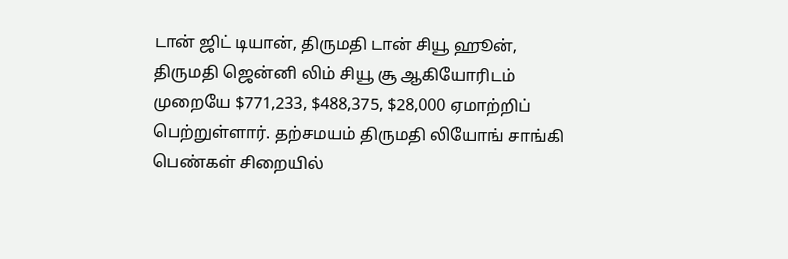டான் ஜிட் டியான், திருமதி டான் சியூ ஹூன், திருமதி ஜென்னி லிம் சியூ சூ ஆகியோரிடம் முறையே $771,233, $488,375, $28,000 ஏமாற்றிப் பெற்றுள்ளார். தற்சமயம் திருமதி லியோங் சாங்கி பெண்கள் சிறையில்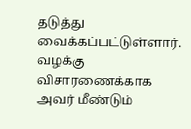தடுத்து வைக்கப்பட்டுள்ளார். வழக்கு விசாரணைக்காக அவர் மீண்டும்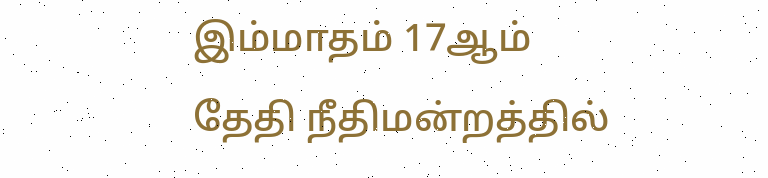இம்மாதம் 17ஆம் தேதி நீதிமன்றத்தில்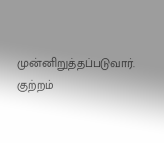முன்னிறுத்தப்படுவார். குற்றம்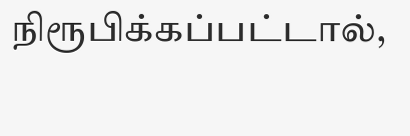நிரூபிக்கப்பட்டால்,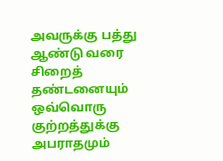அவருக்கு பத்து ஆண்டு வரை சிறைத் தண்டனையும் ஒவ்வொரு குற்றத்துக்கு அபராதமும்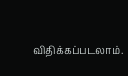விதிக்கப்படலாம்.